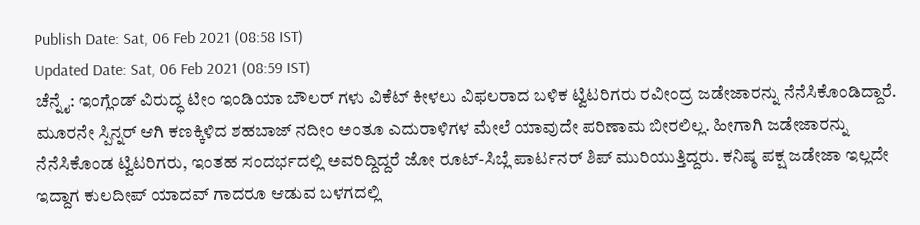Publish Date: Sat, 06 Feb 2021 (08:58 IST)
Updated Date: Sat, 06 Feb 2021 (08:59 IST)
ಚೆನ್ನೈ: ಇಂಗ್ಲೆಂಡ್ ವಿರುದ್ಧ ಟೀಂ ಇಂಡಿಯಾ ಬೌಲರ್ ಗಳು ವಿಕೆಟ್ ಕೀಳಲು ವಿಫಲರಾದ ಬಳಿಕ ಟ್ವಿಟರಿಗರು ರವೀಂದ್ರ ಜಡೇಜಾರನ್ನು ನೆನೆಸಿಕೊಂಡಿದ್ದಾರೆ.
ಮೂರನೇ ಸ್ಪಿನ್ನರ್ ಆಗಿ ಕಣಕ್ಕಿಳಿದ ಶಹಬಾಜ್ ನದೀಂ ಅಂತೂ ಎದುರಾಳಿಗಳ ಮೇಲೆ ಯಾವುದೇ ಪರಿಣಾಮ ಬೀರಲಿಲ್ಲ. ಹೀಗಾಗಿ ಜಡೇಜಾರನ್ನು ನೆನೆಸಿಕೊಂಡ ಟ್ವಿಟರಿಗರು, ಇಂತಹ ಸಂದರ್ಭದಲ್ಲಿ ಅವರಿದ್ದಿದ್ದರೆ ಜೋ ರೂಟ್-ಸಿಬ್ಲೆ ಪಾರ್ಟನರ್ ಶಿಪ್ ಮುರಿಯುತ್ತಿದ್ದರು. ಕನಿಷ್ಠ ಪಕ್ಷ ಜಡೇಜಾ ಇಲ್ಲದೇ ಇದ್ದಾಗ ಕುಲದೀಪ್ ಯಾದವ್ ಗಾದರೂ ಆಡುವ ಬಳಗದಲ್ಲಿ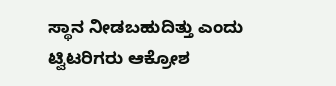ಸ್ಥಾನ ನೀಡಬಹುದಿತ್ತು ಎಂದು ಟ್ವಿಟರಿಗರು ಆಕ್ರೋಶ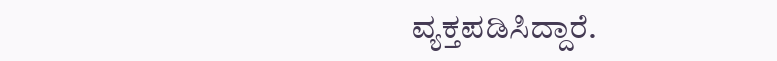ವ್ಯಕ್ತಪಡಿಸಿದ್ದಾರೆ.